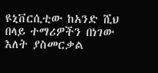ዩኒቨርሲቲው ከአንድ ሺህ በላይ ተማሪዎችን በነገው እለት ያስመርቃል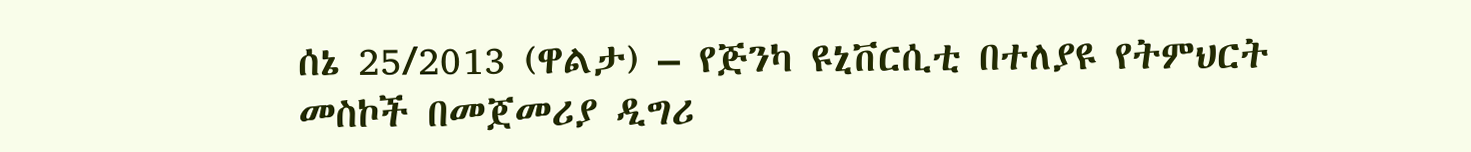ሰኔ 25/2013 (ዋልታ) – የጅንካ ዩኒቨርሲቲ በተለያዩ የትምህርት መስኮች በመጀመሪያ ዲግሪ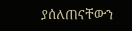ያሰለጠናቸውን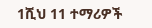1ሺህ 11 ተማሪዎች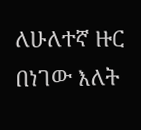ለሁለተኛ ዙር በነገው እለት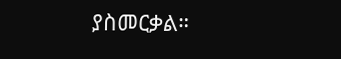ያስመርቃል።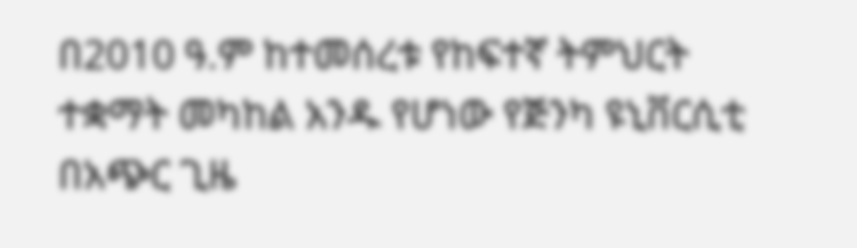በ2010 ዓ.ም ከተመሰረቱ የከፍተኛ ትምህርት ተቋማት መካከል አንዱ የሆነው የጅንካ ዩኒቨርሲቲ በአጭር ጊዜ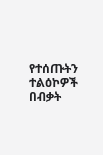የተሰጡትን ተልዕኮዎች በብቃት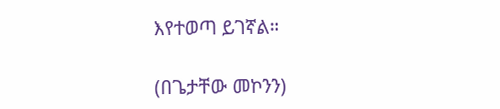እየተወጣ ይገኛል።

(በጌታቸው መኮንን)